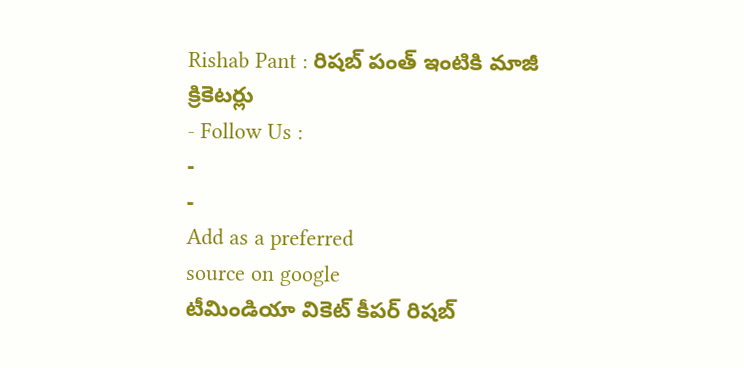Rishab Pant : రిషబ్ పంత్ ఇంటికి మాజీ క్రికెటర్లు
- Follow Us :
-
-
Add as a preferred
source on google
టీమిండియా వికెట్ కీపర్ రిషబ్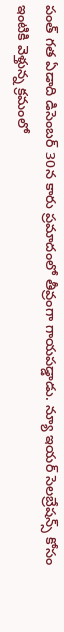పంత్ గత ఏడాది డిసెంబర్ 30న కారు ప్రమాదంలో తీవ్రంగా గాయపడ్డాడు. న్యూ ఇయర్ సెలబ్రేషన్స్ కోసం ఇంటికి వెళ్తున్న క్రమంలో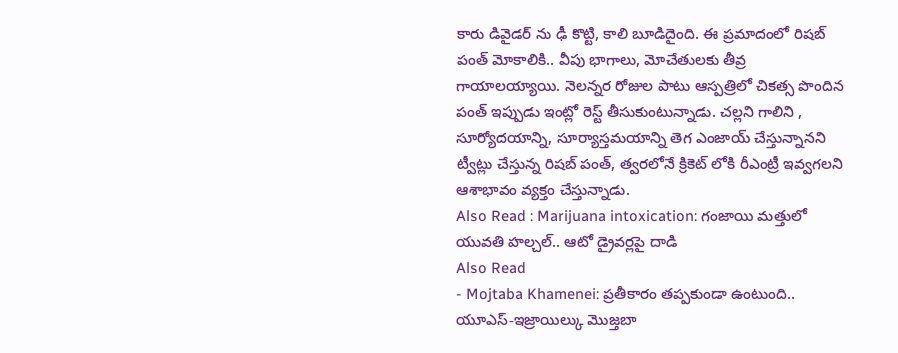కారు డివైడర్ ను ఢీ కొట్టి, కాలి బూడిదైంది. ఈ ప్రమాదంలో రిషబ్ పంత్ మోకాలికి.. వీపు భాగాలు, మోచేతులకు తీవ్ర గాయాలయ్యాయి. నెలన్నర రోజుల పాటు ఆస్పత్రిలో చికత్స పొందిన పంత్ ఇప్పుడు ఇంట్లో రెస్ట్ తీసుకుంటున్నాడు. చల్లని గాలిని , సూర్యోదయాన్ని, సూర్యాస్తమయాన్ని తెగ ఎంజాయ్ చేస్తున్నానని ట్వీట్లు చేస్తున్న రిషబ్ పంత్, త్వరలోనే క్రికెట్ లోకి రీఎంట్రీ ఇవ్వగలని ఆశాభావం వ్యక్తం చేస్తున్నాడు.
Also Read : Marijuana intoxication: గంజాయి మత్తులో యువతి హల్చల్.. ఆటో డ్రైవర్లపై దాడి
Also Read
- Mojtaba Khamenei: ప్రతీకారం తప్పకుండా ఉంటుంది.. యూఎస్-ఇజ్రాయిల్కు మొజ్తబా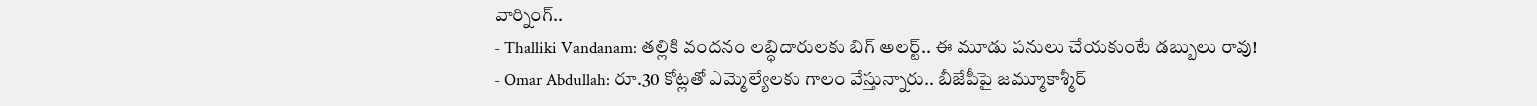వార్నింగ్..
- Thalliki Vandanam: తల్లికి వందనం లబ్ధిదారులకు బిగ్ అలర్ట్.. ఈ మూడు పనులు చేయకుంటే డబ్బులు రావు!
- Omar Abdullah: రూ.30 కోట్లతో ఎమ్మెల్యేలకు గాలం వేస్తున్నారు.. బీజేపీపై జమ్మూకాశ్మీర్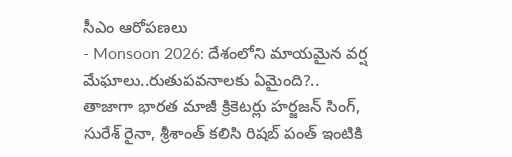సీఎం ఆరోపణలు
- Monsoon 2026: దేశంలోని మాయమైన వర్ష మేఘాలు..రుతుపవనాలకు ఏమైంది?..
తాజాగా భారత మాజీ క్రికెటర్లు హర్జజన్ సింగ్, సురేశ్ రైనా, శ్రీశాంత్ కలిసి రిషబ్ పంత్ ఇంటికి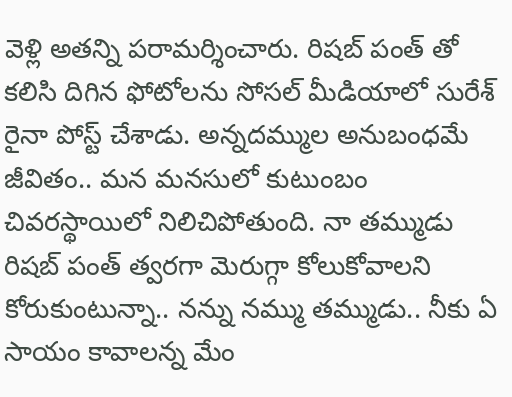వెళ్లి అతన్ని పరామర్శించారు. రిషబ్ పంత్ తో కలిసి దిగిన ఫోటోలను సోసల్ మీడియాలో సురేశ్ రైనా పోస్ట్ చేశాడు. అన్నదమ్ముల అనుబంధమే జీవితం.. మన మనసులో కుటుంబం చివరస్థాయిలో నిలిచిపోతుంది. నా తమ్ముడు రిషబ్ పంత్ త్వరగా మెరుగ్గా కోలుకోవాలని కోరుకుంటున్నా.. నన్ను నమ్ము తమ్ముడు.. నీకు ఏ సాయం కావాలన్న మేం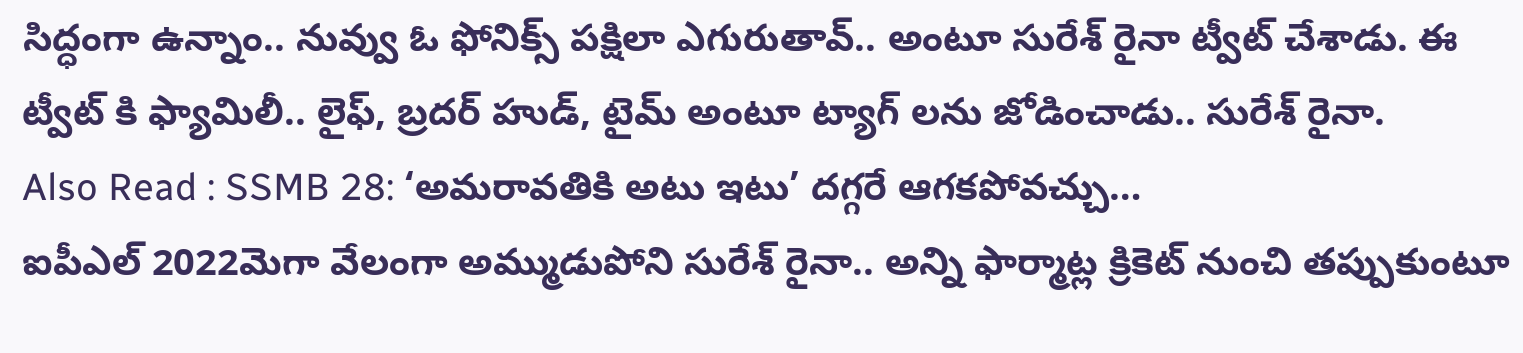సిద్ధంగా ఉన్నాం.. నువ్వు ఓ ఫోనిక్స్ పక్షిలా ఎగురుతావ్.. అంటూ సురేశ్ రైనా ట్వీట్ చేశాడు. ఈ ట్వీట్ కి ఫ్యామిలీ.. లైఫ్, బ్రదర్ హుడ్, టైమ్ అంటూ ట్యాగ్ లను జోడించాడు.. సురేశ్ రైనా.
Also Read : SSMB 28: ‘అమరావతికి అటు ఇటు’ దగ్గరే ఆగకపోవచ్చు…
ఐపీఎల్ 2022మెగా వేలంగా అమ్ముడుపోని సురేశ్ రైనా.. అన్ని ఫార్మాట్ల క్రికెట్ నుంచి తప్పుకుంటూ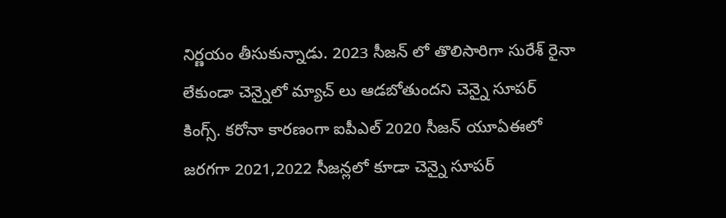నిర్ణయం తీసుకున్నాడు. 2023 సీజన్ లో తొలిసారిగా సురేశ్ రైనా లేకుండా చెన్నైలో మ్యాచ్ లు ఆడబోతుందని చెన్నై సూపర్ కింగ్స్. కరోనా కారణంగా ఐపీఎల్ 2020 సీజన్ యూఏఈలో జరగగా 2021,2022 సీజన్లలో కూడా చెన్నై సూపర్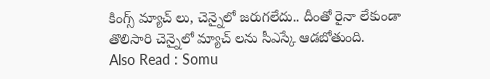కింగ్స్ మ్యాచ్ లు, చెన్నైలో జరుగలేదు.. దీంతో రైనా లేకుండా తొలిసారి చెన్నైలో మ్యాచ్ లను సీఎస్కే ఆడబోతుంది.
Also Read : Somu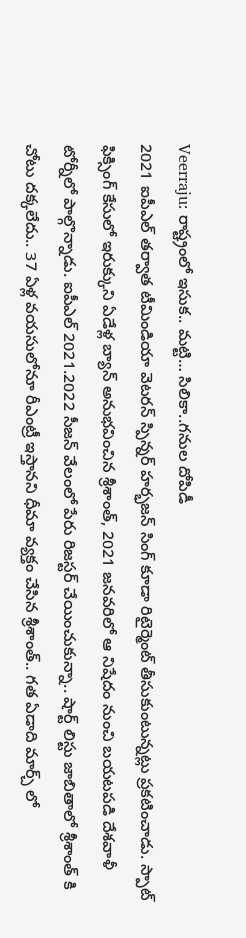Veerraju: రాష్ట్రంలో ఇసుక.. మట్టి… సిలికా..గనుల దోపిడీ
2021 ఐపీఎల్ తర్వాత టీమిండియా వెటరన్ స్పిన్నర్ హర్భజన్ సింగ్ కూడా రిటైర్మెంట్ తీసుకుంటున్నట్లు ప్రకటించాడు. స్పాట్ ఫిక్సింగ్ కేసులో ఇరుక్కుని ఏడేళ్ల బ్యాన్ అనుభవించిన శ్రీశాంత్, 2021 జనవరిలో ఆ నిషేదం నుంచి బయటపడి దేశవాళీ టోర్నీలో పాల్గొన్నాడు. ఐపీఎల్ 2021.2022 సీజన్ వేలంలో పేరు రిజస్టర్ చేయించుకున్నా.. షార్ట్ లిస్టు జాబితాలో శ్రీశాంత్ కి చోటు దక్కలేదు.. 37 ఏళ్ల వయసులోనూ రీఎంట్రీ ఇస్తానని ధీమా వ్యక్తం చేసిన శ్రీశాంత్.. గత ఏడాది మార్చ్ లో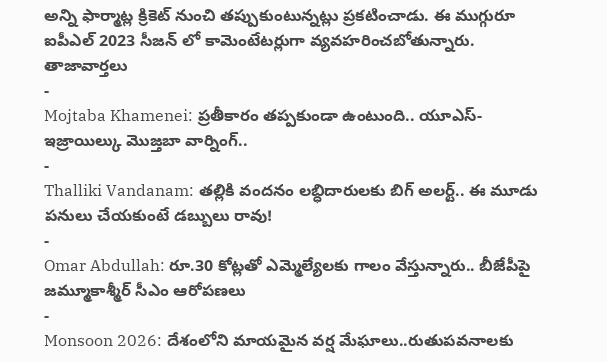అన్ని ఫార్మాట్ల క్రికెట్ నుంచి తప్పుకుంటున్నట్లు ప్రకటించాడు. ఈ ముగ్గురూ ఐపీఎల్ 2023 సీజన్ లో కామెంటేటర్లుగా వ్యవహరించబోతున్నారు.
తాజావార్తలు
-
Mojtaba Khamenei: ప్రతీకారం తప్పకుండా ఉంటుంది.. యూఎస్-ఇజ్రాయిల్కు మొజ్తబా వార్నింగ్..
-
Thalliki Vandanam: తల్లికి వందనం లబ్ధిదారులకు బిగ్ అలర్ట్.. ఈ మూడు పనులు చేయకుంటే డబ్బులు రావు!
-
Omar Abdullah: రూ.30 కోట్లతో ఎమ్మెల్యేలకు గాలం వేస్తున్నారు.. బీజేపీపై జమ్మూకాశ్మీర్ సీఎం ఆరోపణలు
-
Monsoon 2026: దేశంలోని మాయమైన వర్ష మేఘాలు..రుతుపవనాలకు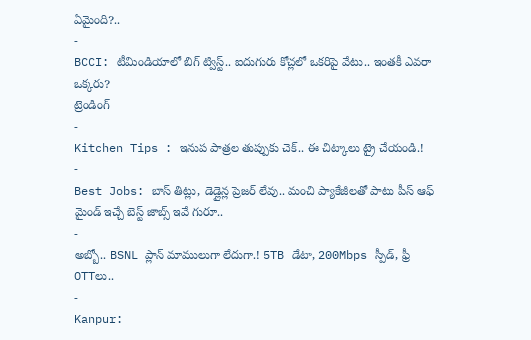ఏమైంది?..
-
BCCI: టీమిండియాలో బిగ్ ట్విస్ట్.. ఐదుగురు కోచ్లలో ఒకరిపై వేటు.. ఇంతకీ ఎవరా ఒక్కరు?
ట్రెండింగ్
-
Kitchen Tips : ఇనుప పాత్రల తుప్పుకు చెక్.. ఈ చిట్కాలు ట్రై చేయండి.!
-
Best Jobs: బాస్ తిట్లు, డెడ్లైన్ల ప్రెజర్ లేవు.. మంచి ప్యాకేజీలతో పాటు పీస్ ఆఫ్ మైండ్ ఇచ్చే బెస్ట్ జాబ్స్ ఇవే గురూ..
-
అబ్బో.. BSNL ప్లాన్ మాములుగా లేదుగా.! 5TB డేటా, 200Mbps స్పీడ్, ఫ్రీ OTTలు..
-
Kanpur: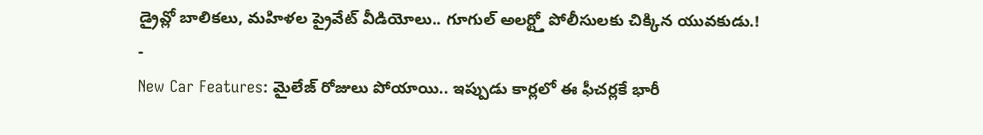డ్రైవ్లో బాలికలు, మహిళల ప్రైవేట్ వీడియోలు.. గూగుల్ అలర్ట్తో పోలీసులకు చిక్కిన యువకుడు.!
-
New Car Features: మైలేజ్ రోజులు పోయాయి.. ఇప్పుడు కార్లలో ఈ ఫీచర్లకే భారీ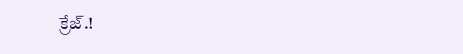క్రేజ్.!